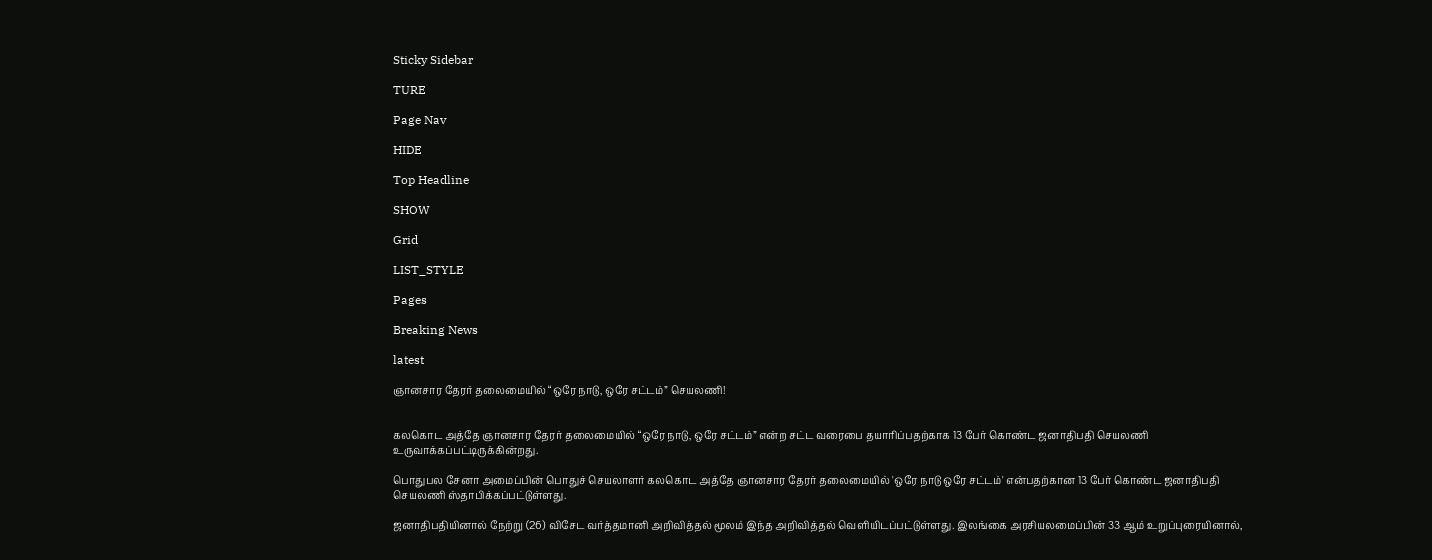Sticky Sidebar

TURE

Page Nav

HIDE

Top Headline

SHOW

Grid

LIST_STYLE

Pages

Breaking News

latest

ஞானசார தேரர் தலைமையில் “ஒரே நாடு, ஒரே சட்டம்” செயலணி!


கலகொட அத்தே ஞானசார தேரர் தலைமையில் “ஒரே நாடு, ஒரே சட்டம்” என்ற சட்ட வரைபை தயாரிப்பதற்காக 13 பேர் கொண்ட ஜனாதிபதி செயலணி உருவாக்கப்பட்டிருக்கின்றது.

பொதுபல சேனா அமைப்பின் பொதுச் செயலாளர் கலகொட அத்தே ஞானசார தேரர் தலைமையில் 'ஒரே நாடு ஒரே சட்டம்' என்பதற்கான 13 பேர் கொண்ட ஜனாதிபதி செயலணி ஸ்தாபிக்கப்பட்டுள்ளது.

ஜனாதிபதியினால் நேற்று (26) விசேட வர்த்தமானி அறிவித்தல் மூலம் இந்த அறிவித்தல் வெளியிடப்பட்டுள்ளது. இலங்கை அரசியலமைப்பின் 33 ஆம் உறுப்புரையினால்,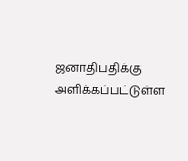ஜனாதிபதிக்கு அளிக்கப்பட்டுள்ள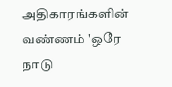அதிகாரங்களின் வண்ணம் 'ஒரே நாடு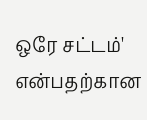ஒரே சட்டம்' என்பதற்கான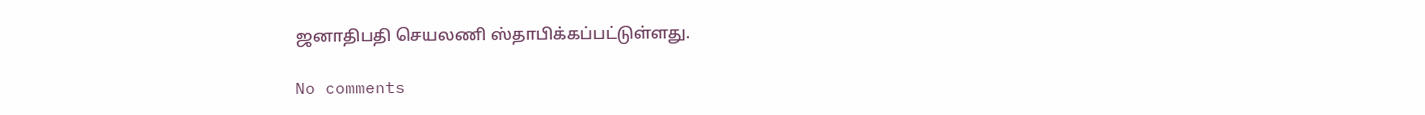ஜனாதிபதி செயலணி ஸ்தாபிக்கப்பட்டுள்ளது.

No comments